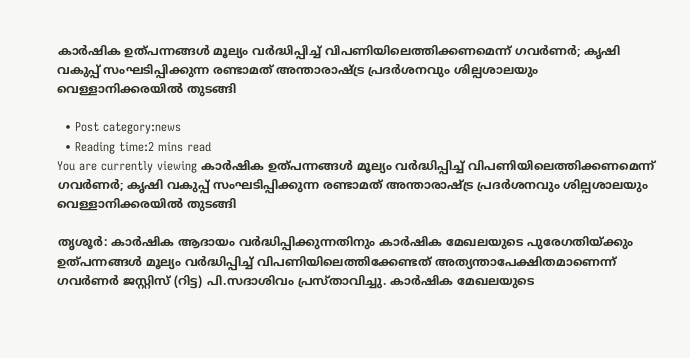കാര്‍ഷിക ഉത്പന്നങ്ങള്‍ മൂല്യം വര്‍ദ്ധിപ്പിച്ച് വിപണിയിലെത്തിക്കണമെന്ന് ഗവര്‍ണര്‍; കൃഷി വകുപ്പ് സംഘടിപ്പിക്കുന്ന രണ്ടാമത് അന്താരാഷ്ട്ര പ്രദര്‍ശനവും ശില്പശാലയും വെള്ളാനിക്കരയില്‍ തുടങ്ങി

  • Post category:news
  • Reading time:2 mins read
You are currently viewing കാര്‍ഷിക ഉത്പന്നങ്ങള്‍ മൂല്യം വര്‍ദ്ധിപ്പിച്ച് വിപണിയിലെത്തിക്കണമെന്ന് ഗവര്‍ണര്‍; കൃഷി വകുപ്പ് സംഘടിപ്പിക്കുന്ന രണ്ടാമത് അന്താരാഷ്ട്ര പ്രദര്‍ശനവും ശില്പശാലയും വെള്ളാനിക്കരയില്‍ തുടങ്ങി

തൃശൂര്‍: കാര്‍ഷിക ആദായം വര്‍ദ്ധിപ്പിക്കുന്നതിനും കാര്‍ഷിക മേഖലയുടെ പുരേഗതിയ്ക്കും ഉത്പന്നങ്ങള്‍ മൂല്യം വര്‍ദ്ധിപ്പിച്ച് വിപണിയിലെത്തിക്കേണ്ടത് അത്യന്താപേക്ഷിതമാണെന്ന് ഗവര്‍ണര്‍ ജസ്റ്റിസ് (റിട്ട) പി.സദാശിവം പ്രസ്താവിച്ചു. കാര്‍ഷിക മേഖലയുടെ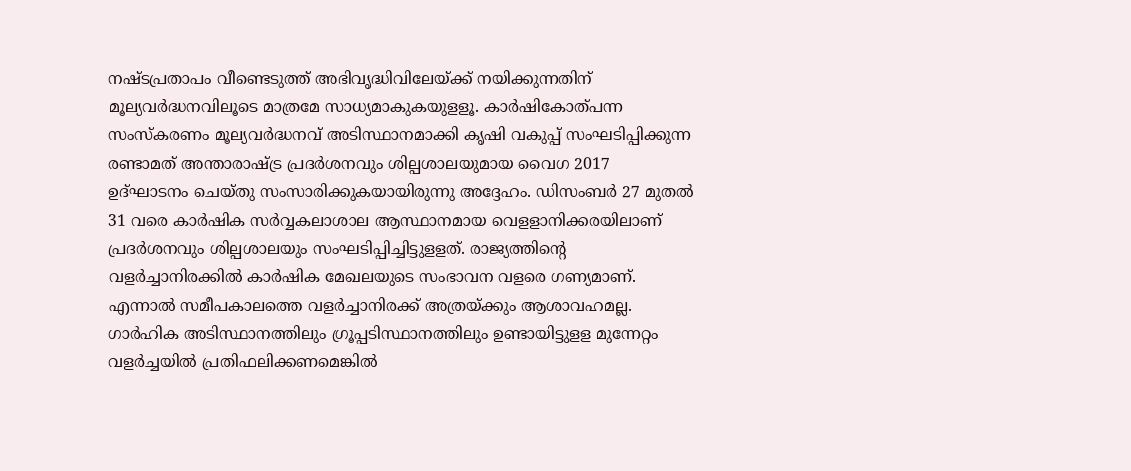നഷ്ടപ്രതാപം വീണ്ടെടുത്ത് അഭിവൃദ്ധിവിലേയ്ക്ക് നയിക്കുന്നതിന് മൂല്യവര്‍ദ്ധനവിലൂടെ മാത്രമേ സാധ്യമാകുകയുളളൂ. കാര്‍ഷികോത്പന്ന സംസ്‌കരണം മൂല്യവര്‍ദ്ധനവ് അടിസ്ഥാനമാക്കി കൃഷി വകുപ്പ് സംഘടിപ്പിക്കുന്ന രണ്ടാമത് അന്താരാഷ്ട്ര പ്രദര്‍ശനവും ശില്പശാലയുമായ വൈഗ 2017 ഉദ്ഘാടനം ചെയ്തു സംസാരിക്കുകയായിരുന്നു അദ്ദേഹം. ഡിസംബര്‍ 27 മുതല്‍ 31 വരെ കാര്‍ഷിക സര്‍വ്വകലാശാല ആസ്ഥാനമായ വെളളാനിക്കരയിലാണ് പ്രദര്‍ശനവും ശില്പശാലയും സംഘടിപ്പിച്ചിട്ടുളളത്. രാജ്യത്തിന്റെ വളര്‍ച്ചാനിരക്കില്‍ കാര്‍ഷിക മേഖലയുടെ സംഭാവന വളരെ ഗണ്യമാണ്. എന്നാല്‍ സമീപകാലത്തെ വളര്‍ച്ചാനിരക്ക് അത്രയ്ക്കും ആശാവഹമല്ല. ഗാര്‍ഹിക അടിസ്ഥാനത്തിലും ഗ്രൂപ്പടിസ്ഥാനത്തിലും ഉണ്ടായിട്ടുളള മുന്നേറ്റം വളര്‍ച്ചയില്‍ പ്രതിഫലിക്കണമെങ്കില്‍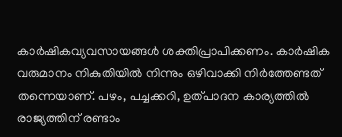കാര്‍ഷികവ്യവസായങ്ങള്‍ ശക്തിപ്രാപിക്കണം. കാര്‍ഷിക വരുമാനം നികുതിയില്‍ നിന്നും ഒഴിവാക്കി നിര്‍ത്തേണ്ടത് തന്നെയാണ്. പഴം, പച്ചക്കറി, ഉത്പാദന കാര്യത്തില്‍ രാജ്യത്തിന് രണ്ടാം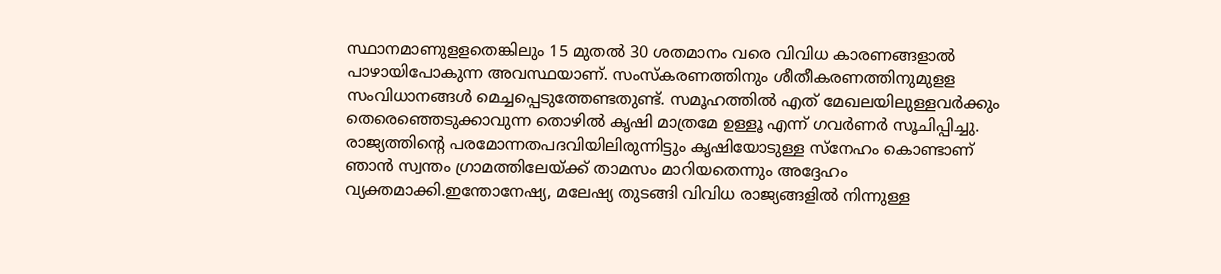സ്ഥാനമാണുളളതെങ്കിലും 15 മുതല്‍ 30 ശതമാനം വരെ വിവിധ കാരണങ്ങളാല്‍ പാഴായിപോകുന്ന അവസ്ഥയാണ്. സംസ്‌കരണത്തിനും ശീതീകരണത്തിനുമുളള സംവിധാനങ്ങള്‍ മെച്ചപ്പെടുത്തേണ്ടതുണ്ട്. സമൂഹത്തില്‍ എത് മേഖലയിലുള്ളവര്‍ക്കും തെരെഞ്ഞെടുക്കാവുന്ന തൊഴില്‍ കൃഷി മാത്രമേ ഉള്ളൂ എന്ന് ഗവര്‍ണര്‍ സൂചിപ്പിച്ചു. രാജ്യത്തിന്റെ പരമോന്നതപദവിയിലിരുന്നിട്ടും കൃഷിയോടുള്ള സ്‌നേഹം കൊണ്ടാണ് ഞാന്‍ സ്വന്തം ഗ്രാമത്തിലേയ്ക്ക് താമസം മാറിയതെന്നും അദ്ദേഹം വ്യക്തമാക്കി.ഇന്തോനേഷ്യ, മലേഷ്യ തുടങ്ങി വിവിധ രാജ്യങ്ങളില്‍ നിന്നുള്ള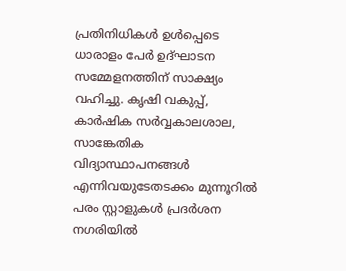പ്രതിനിധികള്‍ ഉള്‍പ്പെടെ ധാരാളം പേര്‍ ഉദ്ഘാടന സമ്മേളനത്തിന് സാക്ഷ്യം വഹിച്ചു. കൃഷി വകുപ്പ്, കാര്‍ഷിക സര്‍വ്വകാലശാല, സാങ്കേതിക വിദ്യാസ്ഥാപനങ്ങള്‍ എന്നിവയുടേതടക്കം മുന്നൂറില്‍ പരം സ്റ്റാളുകള്‍ പ്രദര്‍ശന നഗരിയില്‍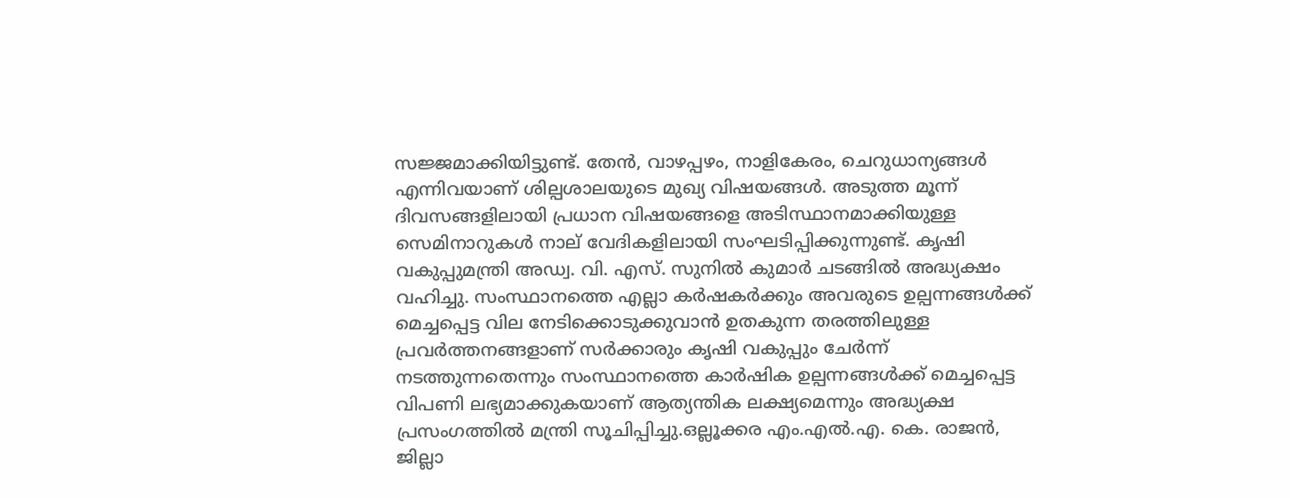സജ്ജമാക്കിയിട്ടുണ്ട്. തേന്‍, വാഴപ്പഴം, നാളികേരം, ചെറുധാന്യങ്ങള്‍ എന്നിവയാണ് ശില്പശാലയുടെ മുഖ്യ വിഷയങ്ങള്‍. അടുത്ത മൂന്ന് ദിവസങ്ങളിലായി പ്രധാന വിഷയങ്ങളെ അടിസ്ഥാനമാക്കിയുള്ള സെമിനാറുകള്‍ നാല് വേദികളിലായി സംഘടിപ്പിക്കുന്നുണ്ട്. കൃഷി വകുപ്പുമന്ത്രി അഡ്വ. വി. എസ്. സുനില്‍ കുമാര്‍ ചടങ്ങില്‍ അദ്ധ്യക്ഷം വഹിച്ചു. സംസ്ഥാനത്തെ എല്ലാ കര്‍ഷകര്‍ക്കും അവരുടെ ഉല്പന്നങ്ങള്‍ക്ക് മെച്ചപ്പെട്ട വില നേടിക്കൊടുക്കുവാന്‍ ഉതകുന്ന തരത്തിലുള്ള പ്രവര്‍ത്തനങ്ങളാണ് സര്‍ക്കാരും കൃഷി വകുപ്പും ചേര്‍ന്ന് നടത്തുന്നതെന്നും സംസ്ഥാനത്തെ കാര്‍ഷിക ഉല്പന്നങ്ങള്‍ക്ക് മെച്ചപ്പെട്ട വിപണി ലഭ്യമാക്കുകയാണ് ആത്യന്തിക ലക്ഷ്യമെന്നും അദ്ധ്യക്ഷ പ്രസംഗത്തില്‍ മന്ത്രി സൂചിപ്പിച്ചു.ഒല്ലൂക്കര എം.എല്‍.എ. കെ. രാജന്‍, ജില്ലാ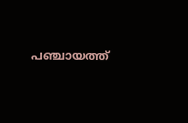പഞ്ചായത്ത്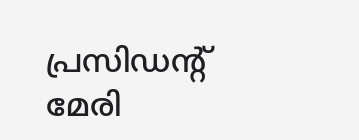പ്രസിഡന്റ് മേരി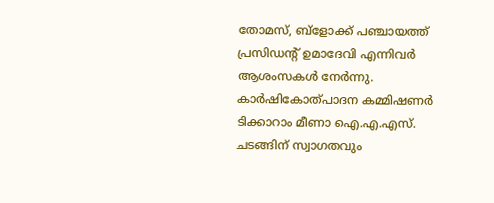തോമസ്, ബ്‌ളോക്ക് പഞ്ചായത്ത് പ്രസിഡന്റ് ഉമാദേവി എന്നിവര്‍ ആശംസകള്‍ നേര്‍ന്നു. കാര്‍ഷികോത്പാദന കമ്മിഷണര്‍ ടിക്കാറാം മീണാ ഐ.എ.എസ്. ചടങ്ങിന് സ്വാഗതവും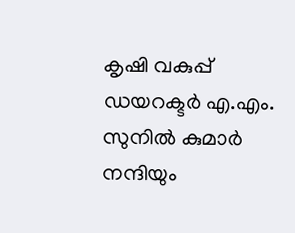കൃഷി വകുപ്പ് ഡയറക്ടര്‍ എ.എം. സുനില്‍ കുമാര്‍ നന്ദിയും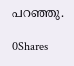പറഞ്ഞു.

0Shares